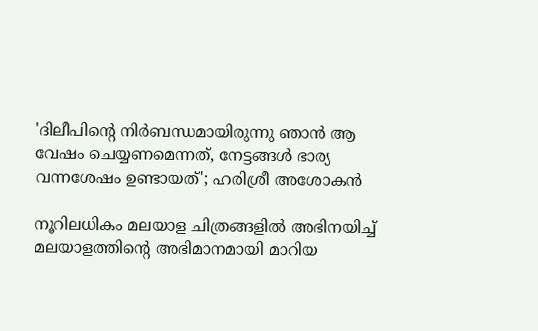'ദിലീപിന്റെ നിർബന്ധമായിരുന്നു ഞാൻ ആ വേഷം ചെയ്യണമെന്നത്, നേട്ടങ്ങൾ ഭാര്യ വന്നശേഷം ഉണ്ടായത്'; ഹരിശ്രീ അശോകൻ

നൂറിലധികം മലയാള ചിത്രങ്ങളിൽ അഭിനയിച്ച് മലയാളത്തിന്റെ അഭിമാനമായി മാറിയ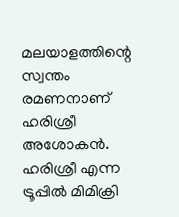മലയാളത്തിന്റെ സ്വന്തം രമണനാണ് ഹരിശ്രീ അശോകൻ. ഹരിശ്രീ എന്ന ട്രൂപ്പിൽ മിമിക്രി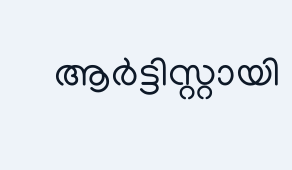ആർട്ടിസ്റ്റായി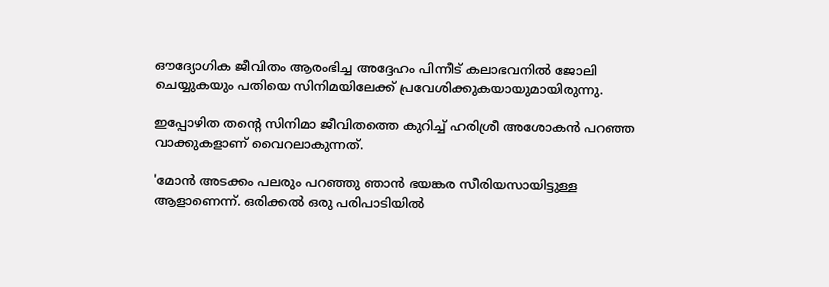ഔദ്യോഗിക ജീവിതം ആരംഭിച്ച അദ്ദേഹം പിന്നീട് കലാഭവനിൽ ജോലി ചെയ്യുകയും പതിയെ സിനിമയിലേക്ക് പ്രവേശിക്കുകയായുമായിരുന്നു.

ഇപ്പോഴിത തന്റെ സിനിമാ ജീവിതത്തെ കുറിച്ച് ഹരിശ്രീ അശോകൻ പറഞ്ഞ വാക്കുകളാണ് വൈറലാകുന്നത്.

'മോൻ അടക്കം പലരും പറഞ്ഞു ഞാൻ ഭയങ്കര സീരിയസായിട്ടുള്ള ആളാണെന്ന്. ഒരിക്കൽ ഒരു പരിപാടിയിൽ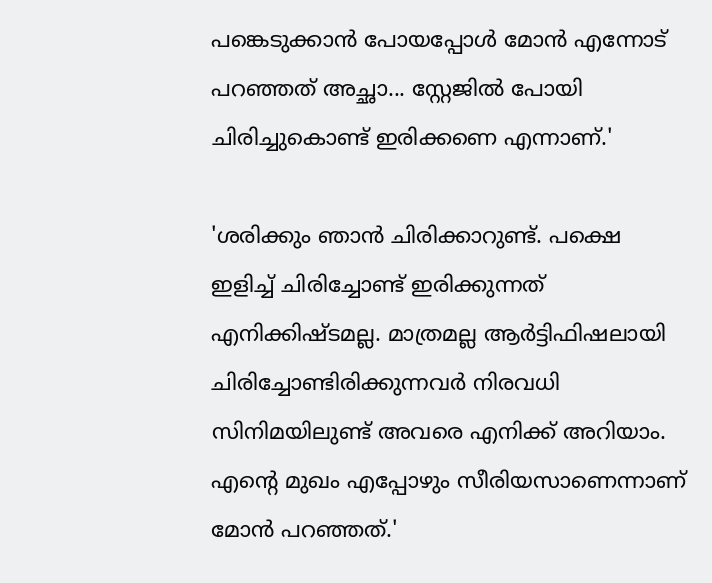പങ്കെടുക്കാൻ പോയപ്പോൾ മോൻ എന്നോട് പറഞ്ഞത് അച്ഛാ... സ്റ്റേജിൽ പോയി ചിരിച്ചുകൊണ്ട് ഇരിക്കണെ എന്നാണ്.'

'ശരിക്കും ഞാൻ ചിരിക്കാറുണ്ട്. പക്ഷെ ഇളിച്ച് ചിരിച്ചോണ്ട് ഇരിക്കുന്നത് എനിക്കിഷ്ടമല്ല. മാത്രമല്ല ആർട്ടിഫിഷലായി ചിരിച്ചോണ്ടിരിക്കുന്നവർ നിരവധി സിനിമയിലുണ്ട് അവരെ എനിക്ക് അറിയാം. എന്റെ മുഖം എപ്പോഴും സീരിയസാണെന്നാണ് മോൻ‌ പറഞ്ഞത്.'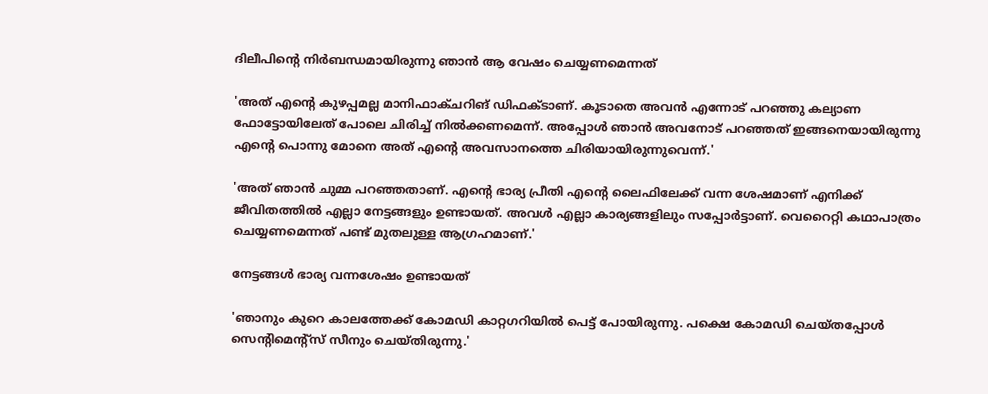ദിലീപിന്റെ നിർബന്ധമായിരുന്നു ഞാൻ ആ വേഷം ചെയ്യണമെന്നത്

'അത് എന്റെ കുഴപ്പമല്ല മാനിഫാക്ചറിങ് ഡിഫക്ടാണ്. കൂടാതെ അവൻ എന്നോട് പറഞ്ഞു കല്യാണ ഫോട്ടോയിലേത് പോലെ ചിരിച്ച് നിൽക്കണമെന്ന്. അപ്പോൾ ഞാൻ അവനോട് പറഞ്ഞത് ഇങ്ങനെയായിരുന്നു എന്റെ പൊന്നു മോനെ അത് എന്റെ അവസാനത്തെ ചിരിയായിരുന്നുവെന്ന്.'

'അത് ഞാൻ ചുമ്മ പറഞ്ഞതാണ്. എന്റെ ഭാര്യ പ്രീതി എന്റെ ലൈഫിലേക്ക് വന്ന ശേഷമാണ് എനിക്ക് ജീവിതത്തിൽ എല്ലാ നേട്ടങ്ങളും ഉണ്ടായത്. അവൾ എല്ലാ കാര്യങ്ങളിലും സപ്പോർട്ടാണ്. വെറൈറ്റി കഥാപാത്രം ചെയ്യണമെന്നത് പണ്ട് മുതലുള്ള ആഗ്രഹമാണ്.'

നേട്ടങ്ങൾ ഭാര്യ വന്നശേഷം ഉണ്ടായത്

'ഞാനും കുറെ കാലത്തേക്ക് കോമഡി കാറ്റഗറിയിൽ പെട്ട് പോയിരുന്നു. പക്ഷെ കോമഡി ചെയ്തപ്പോൾ സെന്റിമെന്റ്സ് സീനും ചെയ്തിരുന്നു.'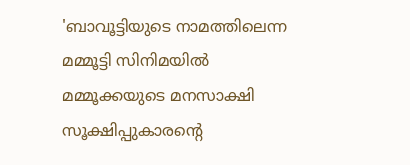'ബാവൂട്ടിയുടെ നാമത്തിലെന്ന മമ്മൂട്ടി സിനിമയിൽ മമ്മൂക്കയുടെ മനസാക്ഷി സൂക്ഷിപ്പുകാരന്റെ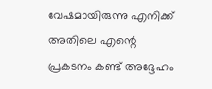വേഷമായിരുന്നു എനിക്ക് അതിലെ എന്റെ പ്രകടനം കണ്ട് അദ്ദേഹം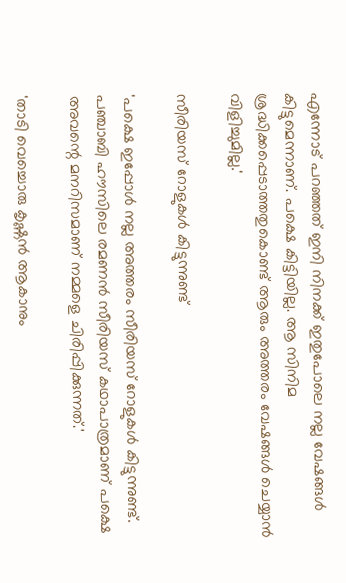എന്നോട് പറഞ്ഞത് ഇനി നിനക്ക് ഇതുപോലെ നല്ല വേഷങ്ങൾ കിട്ടുമെന്നാണ്. പക്ഷെ കിട്ടിയില്ല. ആ സിനിമ ശ്രദ്ധിക്കപ്പെടാത്തതുകൊണ്ട് ആരും അത്തരം വേഷങ്ങൾ ചെയ്യാൻ വിളിച്ചുമില്ല.'

സീരിയസ് റോളുകൾ കിട്ടുന്നുണ്ട്

'പക്ഷെ ഇപ്പോൾ നല്ല അത്തരം സീരിയസ് റോളുകൾ കിട്ടുന്നുണ്ട്. പഞ്ചാബി ഹൗസിലെ രമണൻ‌ സീരിയസ് കഥാപാത്രമാണ് പക്ഷെ അവന്റെ മനറിസമാണ് നമ്മളെ ചിരിപ്പിക്കുന്നത്.'

'താടി വെച്ചൊരു കൃഷ്ണൻ ആകാനും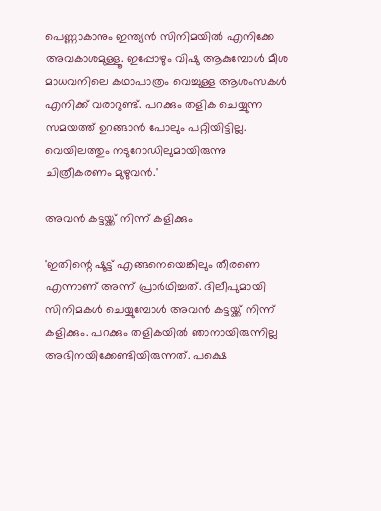പെണ്ണാകാനും ഇന്ത്യൻ സിനിമയിൽ എനിക്കേ അവകാശമുള്ളൂ. ഇപ്പോഴും വിഷു ആകുമ്പോൾ മീശ മാധവനിലെ കഥാപാത്രം വെച്ചുള്ള ആശംസകൾ എനിക്ക് വരാറുണ്ട്. പറക്കും തളിക ചെയ്യുന്ന സമയത്ത് ഉറങ്ങാൻ പോലും പറ്റിയിട്ടില്ല. വെയിലത്തും നടുറോഡിലുമായിരുന്നു ചിത്രീകരണം മുഴുവൻ.'

അവൻ കട്ടയ്ക്ക് നിന്ന് കളിക്കും

'ഇതിന്റെ ഷൂട്ട് എങ്ങനെയെങ്കിലും തീരണെ എന്നാണ് അന്ന് പ്രാർഥിച്ചത്. ദിലീപുമായി സിനിമകൾ ചെയ്യുമ്പോൾ അവൻ കട്ടയ്ക്ക് നിന്ന് കളിക്കും. പറക്കും തളികയിൽ ഞാനായിരുന്നില്ല അഭിനയിക്കേണ്ടിയിരുന്നത്. പക്ഷെ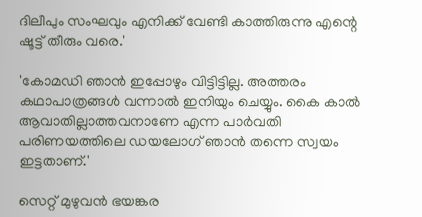ദിലീപും സംഘവും എനിക്ക് വേണ്ടി കാത്തിരുന്നു എന്റെ ഷൂട്ട് തീരും വരെ.'

'കോമഡി ഞാൻ ഇപ്പോഴും വിട്ടിട്ടില്ല. അത്തരം കഥാപാത്രങ്ങൾ വന്നാൽ ഇനിയും ചെയ്യും. കൈ കാൽ ആവാതില്ലാത്തവനാണേ എന്ന പാർവതി പരിണയത്തിലെ ഡയലോഗ് ഞാൻ തന്നെ സ്വയം ഇട്ടതാണ്.'

സെറ്റ് മുഴുവൻ ഭയങ്കര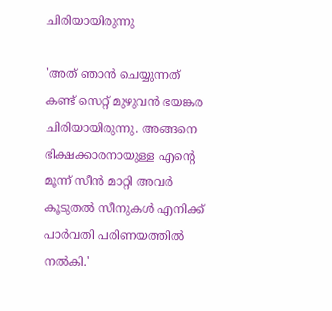ചിരിയായിരുന്നു

'അത് ഞാൻ ചെയ്യുന്നത് കണ്ട് സെറ്റ് മുഴുവൻ ഭയങ്കര ചിരിയായിരുന്നു. അങ്ങനെ ഭിക്ഷക്കാരനായുള്ള എന്റെ മൂന്ന് സീൻ മാറ്റി അവർ കൂടുതൽ സീനുകൾ എനിക്ക് പാർവതി പരിണയത്തിൽ നൽകി.'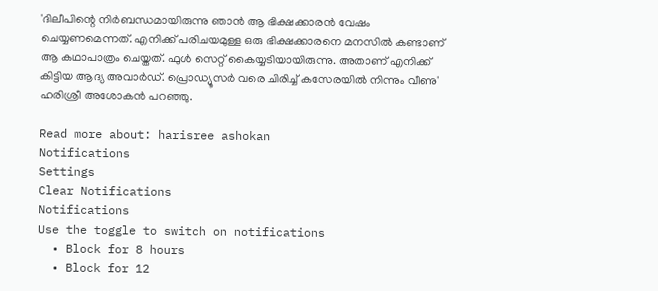'ദിലീപിന്റെ നിർബന്ധമായിരുന്നു ഞാൻ ആ ഭിക്ഷക്കാരൻ വേഷം ചെയ്യണമെന്നത്. എനിക്ക് പരിചയമുള്ള ഒരു ഭിക്ഷക്കാരനെ മനസിൽ കണ്ടാണ് ആ കഥാപാത്രം ചെയ്തത്. ഫുൾ സെറ്റ് കൈയ്യടിയായിരുന്നു. അതാണ് എനിക്ക് കിട്ടിയ ആദ്യ അവാർഡ്. പ്രൊഡ്യൂസർ വരെ ചിരിച്ച് കസേരയിൽ നിന്നും വീണു' ഹരിശ്രീ അശോകൻ പറഞ്ഞു.

Read more about: harisree ashokan
Notifications
Settings
Clear Notifications
Notifications
Use the toggle to switch on notifications
  • Block for 8 hours
  • Block for 12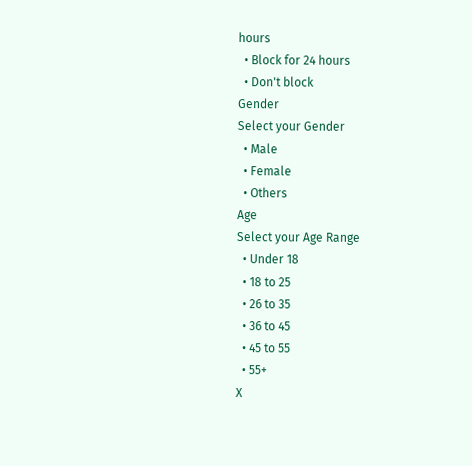hours
  • Block for 24 hours
  • Don't block
Gender
Select your Gender
  • Male
  • Female
  • Others
Age
Select your Age Range
  • Under 18
  • 18 to 25
  • 26 to 35
  • 36 to 45
  • 45 to 55
  • 55+
X